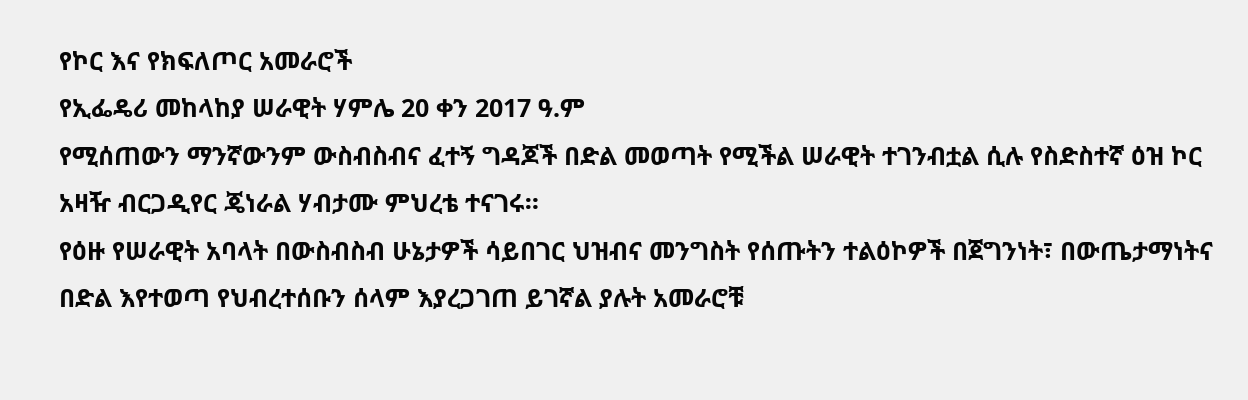የኮር እና የክፍለጦር አመራሮች
የኢፌዴሪ መከላከያ ሠራዊት ሃምሌ 20 ቀን 2017 ዓ.ም
የሚሰጠውን ማንኛውንም ውስብስብና ፈተኝ ግዳጆች በድል መወጣት የሚችል ሠራዊት ተገንብቷል ሲሉ የስድስተኛ ዕዝ ኮር አዛዥ ብርጋዲየር ጄነራል ሃብታሙ ምህረቴ ተናገሩ።
የዕዙ የሠራዊት አባላት በውስብስብ ሁኔታዎች ሳይበገር ህዝብና መንግስት የሰጡትን ተልዕኮዎች በጀግንነት፣ በውጤታማነትና በድል እየተወጣ የህብረተሰቡን ሰላም እያረጋገጠ ይገኛል ያሉት አመራሮቹ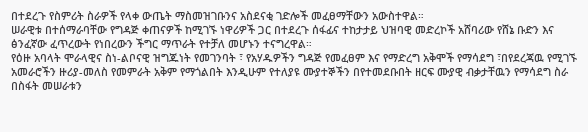በተደረጉ የስምሪት ስራዎች የላቀ ውጤት ማስመዝገቡንና አስደናቂ ገድሎች መፈፀማቸውን አውስተዋል።
ሠራዊቱ በተሰማራባቸው የግዳጅ ቀጠናዎች ከሚገኙ ነዋሪዎች ጋር በተደረጉ ሰፋፊና ተከታታይ ህዝባዊ መድረኮች አሸባሪው የሸኔ ቡድን እና ፅንፈኛው ፈጥረውት የነበረውን ችግር ማጥራት የተቻለ መሆኑን ተናግረዋል።
የዕዙ አባላት ሞራላዊና ስነ-ልቦናዊ ዝግጁነት የመገንባት ፣ የአሃዱዎችን ግዳጅ የመፈፀም እና የማድረግ አቅሞች የማሳደግ ፣በየደረጃዉ የሚገኙ አመራሮችን ዙሪያ-መለስ የመምራት አቅም የማጎልበት እንዲሁም የተለያዩ ሙያተኞችን በየተመደቡበት ዘርፍ ሙያዊ ብቃታቸዉን የማሳደግ ስራ በስፋት መሠራቱን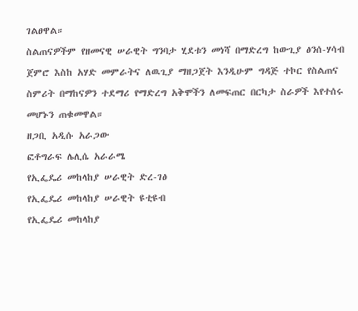ገልፀዋል።
ስልጠናዎችም የዘመናዊ ሠራዊት ግንባታ ሂደቱን መነሻ በማድረግ ከውጊያ ፅንሰ-ሃሳብ ጀምሮ እስከ አሃድ መምራትና ለዉጊያ ማዘጋጀት እንዲሁም ግዳጅ ተኮር የስልጠና ስምሪት በማከናዎን ተደማሪ የማድረግ አቅሞችን ለመፍጠር በርካታ ስራዎች እየተሰሩ መሆኑን ጠቁመዋል።
ዘጋቢ አዲሱ አራጋው
ፎቶግራፍ ሌሊሴ አራራሜ
የኢፌዴሪ መከላከያ ሠራዊት ድረ-ገፅ
የኢፌዴሪ መከላከያ ሠራዊት ዩቲዩብ
የኢፌዴሪ መከላከያ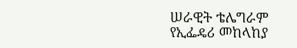ሠራዊት ቴሌግራም
የኢፌዴሪ መከላከያ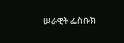ሠራዊት ፌስቡክ